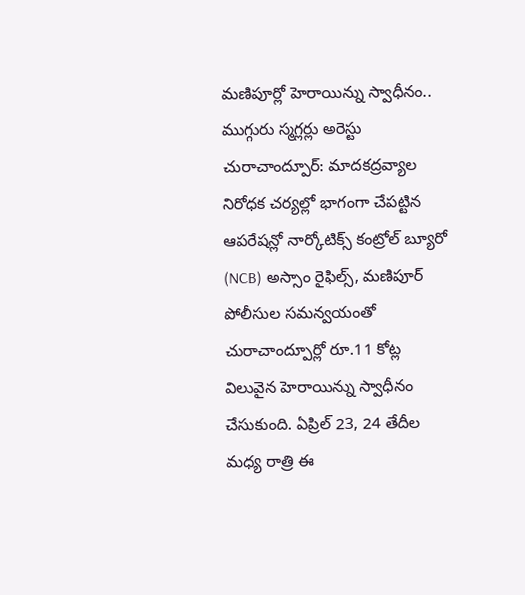మణిపూర్లో హెరాయిన్ను స్వాధీనం.. ముగ్గురు స్మగ్లర్లు అరెస్టు
చురాచాంద్పూర్: మాదకద్రవ్యాల నిరోధక చర్యల్లో భాగంగా చేపట్టిన ఆపరేషన్లో నార్కోటిక్స్ కంట్రోల్ బ్యూరో (NCB) అస్సాం రైఫిల్స్, మణిపూర్ పోలీసుల సమన్వయంతో చురాచాంద్పూర్లో రూ.11 కోట్ల విలువైన హెరాయిన్ను స్వాధీనం చేసుకుంది. ఏప్రిల్ 23, 24 తేదీల మధ్య రాత్రి ఈ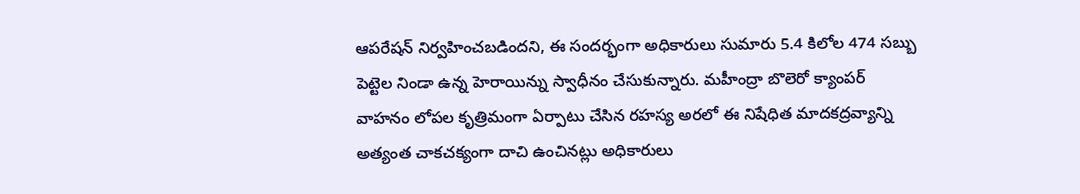ఆపరేషన్ నిర్వహించబడిందని, ఈ సందర్భంగా అధికారులు సుమారు 5.4 కిలోల 474 సబ్బు పెట్టెల నిండా ఉన్న హెరాయిన్ను స్వాధీనం చేసుకున్నారు. మహీంద్రా బొలెరో క్యాంపర్ వాహనం లోపల కృత్రిమంగా ఏర్పాటు చేసిన రహస్య అరలో ఈ నిషేధిత మాదకద్రవ్యాన్ని అత్యంత చాకచక్యంగా దాచి ఉంచినట్లు అధికారులు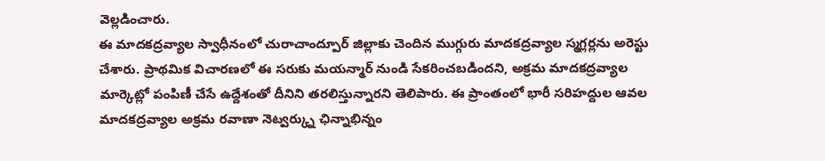వెల్లడించారు.
ఈ మాదకద్రవ్యాల స్వాధీనంలో చురాచాంద్పూర్ జిల్లాకు చెందిన ముగ్గురు మాదకద్రవ్యాల స్మగ్లర్లను అరెస్టు చేశారు. ప్రాథమిక విచారణలో ఈ సరుకు మయన్మార్ నుండి సేకరించబడిందని, అక్రమ మాదకద్రవ్యాల మార్కెట్లో పంపిణీ చేసే ఉద్దేశంతో దీనిని తరలిస్తున్నారని తెలిపారు. ఈ ప్రాంతంలో భారీ సరిహద్దుల ఆవల మాదకద్రవ్యాల అక్రమ రవాణా నెట్వర్క్ను ఛిన్నాభిన్నం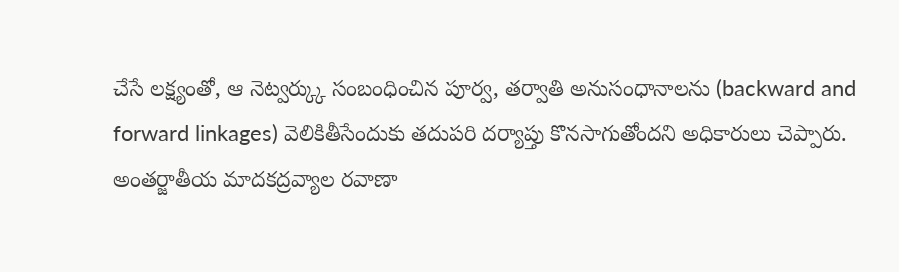చేసే లక్ష్యంతో, ఆ నెట్వర్క్కు సంబంధించిన పూర్వ, తర్వాతి అనుసంధానాలను (backward and forward linkages) వెలికితీసేందుకు తదుపరి దర్యాప్తు కొనసాగుతోందని అధికారులు చెప్పారు.
అంతర్జాతీయ మాదకద్రవ్యాల రవాణా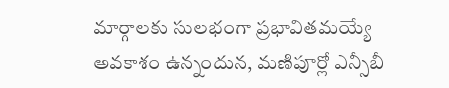మార్గాలకు సులభంగా ప్రభావితమయ్యే అవకాశం ఉన్నందున, మణిపూర్లో ఎన్సీబీ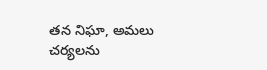తన నిఘా, అమలు చర్యలను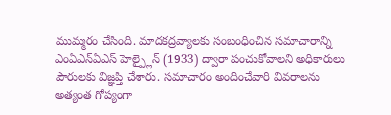ముమ్మరం చేసింది. మాదకద్రవ్యాలకు సంబంధించిన సమాచారాన్ని ఎంఏఎన్ఏఎస్ హెల్ప్లైన్ (1933) ద్వారా పంచుకోవాలని అధికారులు పౌరులకు విజ్ఞప్తి చేశారు. సమాచారం అందించేవారి వివరాలను అత్యంత గోప్యంగా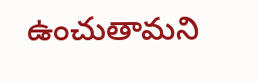ఉంచుతామని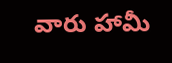వారు హామీ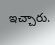ఇచ్చారు.